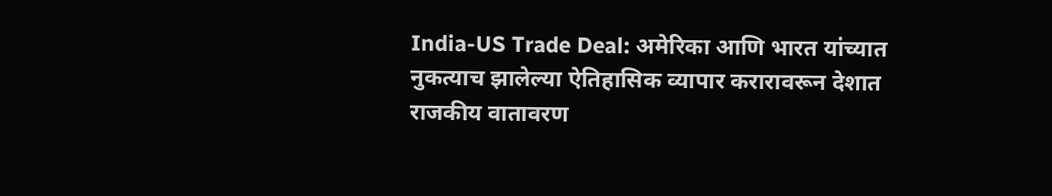India-US Trade Deal: अमेरिका आणि भारत यांच्यात नुकत्याच झालेल्या ऐतिहासिक व्यापार करारावरून देशात राजकीय वातावरण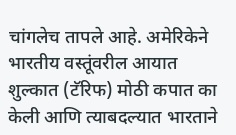चांगलेच तापले आहे. अमेरिकेने भारतीय वस्तूंवरील आयात शुल्कात (टॅरिफ) मोठी कपात का केली आणि त्याबदल्यात भारताने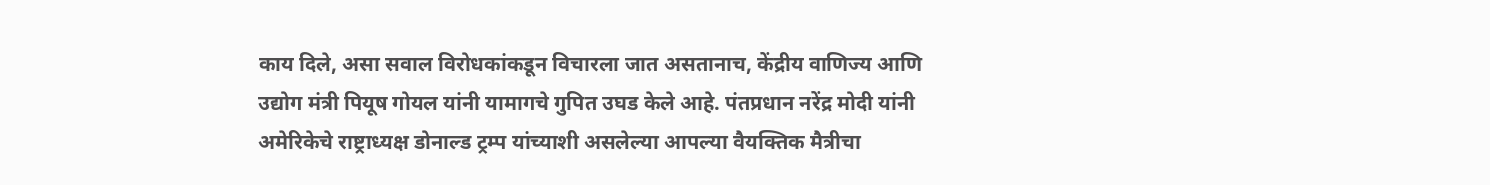काय दिले, असा सवाल विरोधकांकडून विचारला जात असतानाच, केंद्रीय वाणिज्य आणि उद्योग मंत्री पियूष गोयल यांनी यामागचे गुपित उघड केले आहे. पंतप्रधान नरेंद्र मोदी यांनी अमेरिकेचे राष्ट्राध्यक्ष डोनाल्ड ट्रम्प यांच्याशी असलेल्या आपल्या वैयक्तिक मैत्रीचा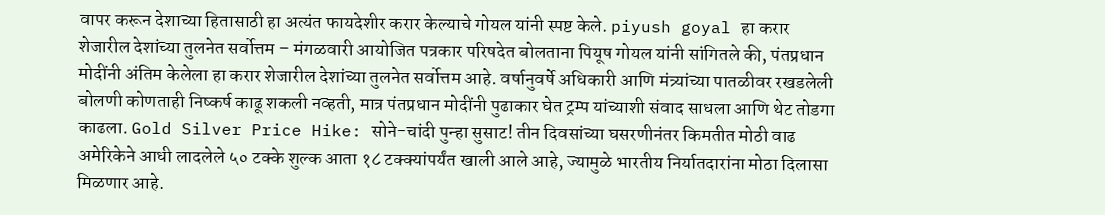वापर करून देशाच्या हितासाठी हा अत्यंत फायदेशीर करार केल्याचे गोयल यांनी स्पष्ट केले. piyush goyal हा करार शेजारील देशांच्या तुलनेत सर्वोत्तम – मंगळवारी आयोजित पत्रकार परिषदेत बोलताना पियूष गोयल यांनी सांगितले की, पंतप्रधान मोदींनी अंतिम केलेला हा करार शेजारील देशांच्या तुलनेत सर्वोत्तम आहे. वर्षानुवर्षे अधिकारी आणि मंत्र्यांच्या पातळीवर रखडलेली बोलणी कोणताही निष्कर्ष काढू शकली नव्हती, मात्र पंतप्रधान मोदींनी पुढाकार घेत ट्रम्प यांच्याशी संवाद साधला आणि थेट तोडगा काढला. Gold Silver Price Hike: सोने-चांदी पुन्हा सुसाट! तीन दिवसांच्या घसरणीनंतर किमतीत मोठी वाढ अमेरिकेने आधी लादलेले ५० टक्के शुल्क आता १८ टक्क्यांपर्यंत खाली आले आहे, ज्यामुळे भारतीय निर्यातदारांना मोठा दिलासा मिळणार आहे.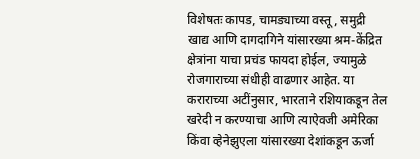विशेषतः कापड, चामड्याच्या वस्तू, समुद्री खाद्य आणि दागदागिने यांसारख्या श्रम-केंद्रित क्षेत्रांना याचा प्रचंड फायदा होईल, ज्यामुळे रोजगाराच्या संधीही वाढणार आहेत. या कराराच्या अटींनुसार, भारताने रशियाकडून तेल खरेदी न करण्याचा आणि त्याऐवजी अमेरिका किंवा व्हेनेझुएला यांसारख्या देशांकडून ऊर्जा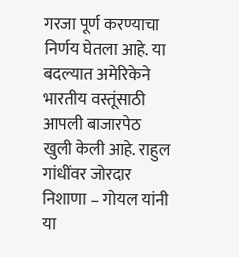गरजा पूर्ण करण्याचा निर्णय घेतला आहे. या बदल्यात अमेरिकेने भारतीय वस्तूंसाठी आपली बाजारपेठ खुली केली आहे. राहुल गांधींवर जोरदार निशाणा – गोयल यांनी या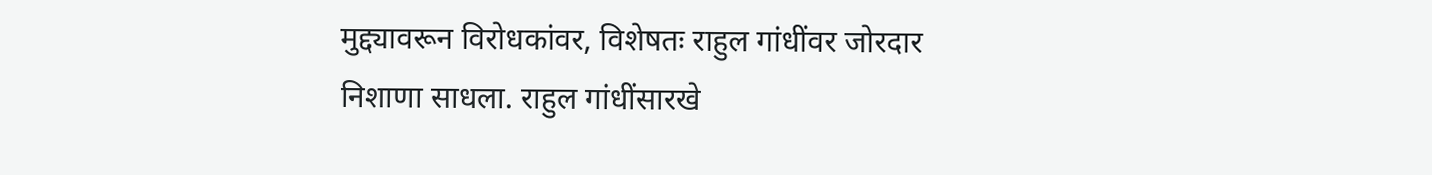मुद्द्यावरून विरोधकांवर, विशेषतः राहुल गांधींवर जोरदार निशाणा साधला. राहुल गांधींसारखे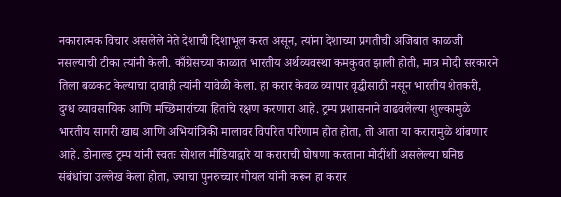नकारात्मक विचार असलेले नेते देशाची दिशाभूल करत असून, त्यांना देशाच्या प्रगतीची अजिबात काळजी नसल्याची टीका त्यांनी केली. काँग्रेसच्या काळात भारतीय अर्थव्यवस्था कमकुवत झाली होती, मात्र मोदी सरकारने तिला बळकट केल्याचा दावाही त्यांनी यावेळी केला. हा करार केवळ व्यापार वृद्धीसाठी नसून भारतीय शेतकरी, दुग्ध व्यावसायिक आणि मच्छिमारांच्या हितांचे रक्षण करणारा आहे. ट्रम्प प्रशासनाने वाढवलेल्या शुल्कामुळे भारतीय सागरी खाद्य आणि अभियांत्रिकी मालावर विपरित परिणाम होत होता, तो आता या करारामुळे थांबणार आहे. डोनाल्ड ट्रम्प यांनी स्वतः सोशल मीडियाद्वारे या कराराची घोषणा करताना मोदींशी असलेल्या घनिष्ठ संबंधांचा उल्लेख केला होता, ज्याचा पुनरुच्चार गोयल यांनी करून हा करार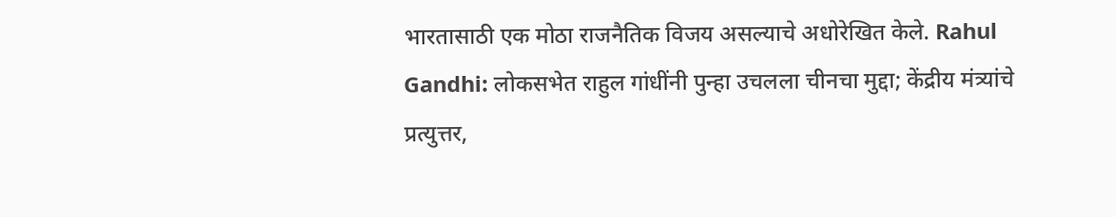भारतासाठी एक मोठा राजनैतिक विजय असल्याचे अधोरेखित केले. Rahul Gandhi: लोकसभेत राहुल गांधींनी पुन्हा उचलला चीनचा मुद्दा; केंद्रीय मंत्र्यांचे प्रत्युत्तर,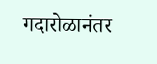गदारोळानंतर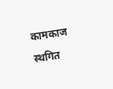कामकाज स्थगित